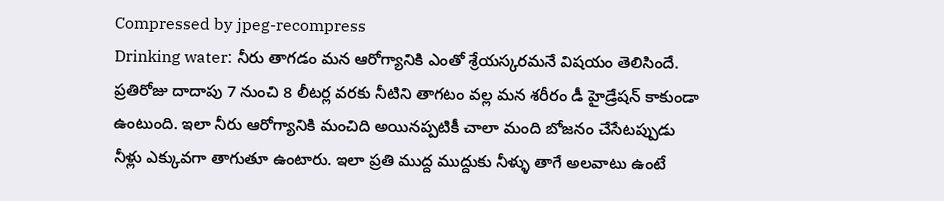Compressed by jpeg-recompress
Drinking water: నీరు తాగడం మన ఆరోగ్యానికి ఎంతో శ్రేయస్కరమనే విషయం తెలిసిందే. ప్రతిరోజు దాదాపు 7 నుంచి 8 లీటర్ల వరకు నీటిని తాగటం వల్ల మన శరీరం డీ హైడ్రేషన్ కాకుండా ఉంటుంది. ఇలా నీరు ఆరోగ్యానికి మంచిది అయినప్పటికీ చాలా మంది బోజనం చేసేటప్పుడు నీళ్లు ఎక్కువగా తాగుతూ ఉంటారు. ఇలా ప్రతి ముద్ద ముద్దుకు నీళ్ళు తాగే అలవాటు ఉంటే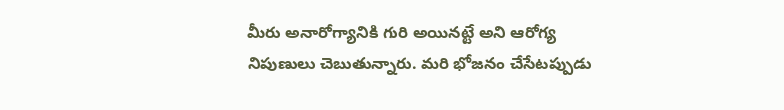మీరు అనారోగ్యానికి గురి అయినట్టే అని ఆరోగ్య నిపుణులు చెబుతున్నారు. మరి భోజనం చేసేటప్పుడు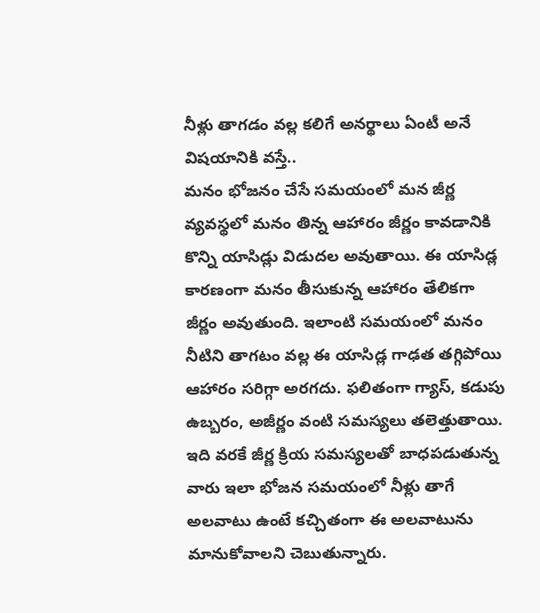నీళ్లు తాగడం వల్ల కలిగే అనర్థాలు ఏంటీ అనే విషయానికి వస్తే..
మనం భోజనం చేసే సమయంలో మన జీర్ణ వ్యవస్థలో మనం తిన్న ఆహారం జీర్ణం కావడానికి కొన్ని యాసిడ్లు విడుదల అవుతాయి. ఈ యాసిడ్ల కారణంగా మనం తీసుకున్న ఆహారం తేలికగా జీర్ణం అవుతుంది. ఇలాంటి సమయంలో మనం నీటిని తాగటం వల్ల ఈ యాసిడ్ల గాఢత తగ్గిపోయి ఆహారం సరిగ్గా అరగదు. ఫలితంగా గ్యాస్, కడుపు ఉబ్బరం, అజీర్ణం వంటి సమస్యలు తలెత్తుతాయి. ఇది వరకే జీర్ణ క్రియ సమస్యలతో బాధపడుతున్న వారు ఇలా భోజన సమయంలో నీళ్లు తాగే అలవాటు ఉంటే కచ్చితంగా ఈ అలవాటును మానుకోవాలని చెబుతున్నారు.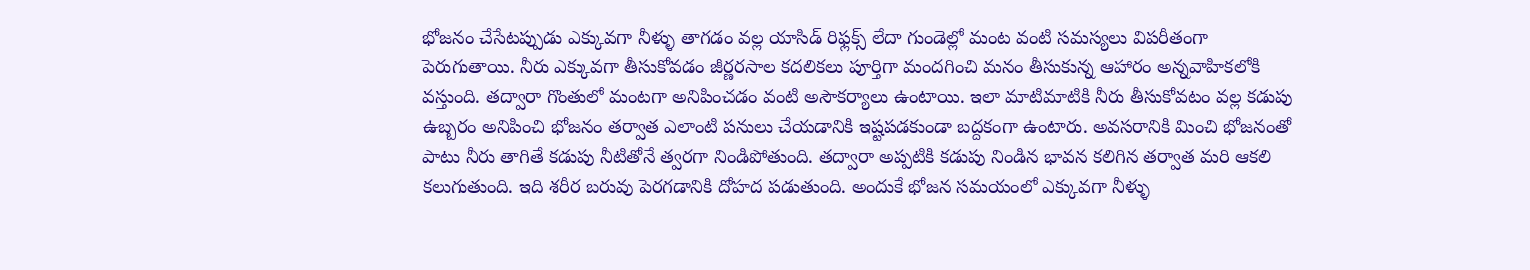భోజనం చేసేటప్పుడు ఎక్కువగా నీళ్ళు తాగడం వల్ల యాసిడ్ రిఫ్లక్స్ లేదా గుండెల్లో మంట వంటి సమస్యలు విపరీతంగా పెరుగుతాయి. నీరు ఎక్కువగా తీసుకోవడం జీర్ణరసాల కదలికలు పూర్తిగా మందగించి మనం తీసుకున్న ఆహారం అన్నవాహికలోకి వస్తుంది. తద్వారా గొంతులో మంటగా అనిపించడం వంటి అసౌకర్యాలు ఉంటాయి. ఇలా మాటిమాటికి నీరు తీసుకోవటం వల్ల కడుపు ఉబ్బరం అనిపించి భోజనం తర్వాత ఎలాంటి పనులు చేయడానికి ఇష్టపడకుండా బద్దకంగా ఉంటారు. అవసరానికి మించి భోజనంతో పాటు నీరు తాగితే కడుపు నీటితోనే త్వరగా నిండిపోతుంది. తద్వారా అప్పటికి కడుపు నిండిన భావన కలిగిన తర్వాత మరి ఆకలి కలుగుతుంది. ఇది శరీర బరువు పెరగడానికి దోహద పడుతుంది. అందుకే భోజన సమయంలో ఎక్కువగా నీళ్ళు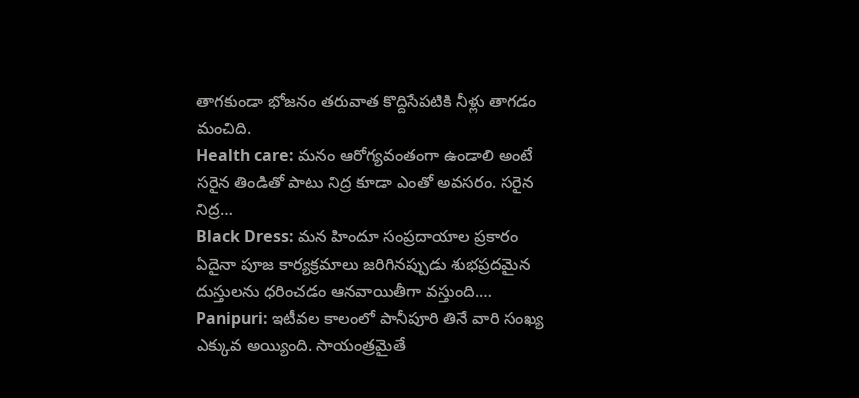తాగకుండా భోజనం తరువాత కొద్దిసేపటికి నీళ్లు తాగడం మంచిది.
Health care: మనం ఆరోగ్యవంతంగా ఉండాలి అంటే సరైన తిండితో పాటు నిద్ర కూడా ఎంతో అవసరం. సరైన నిద్ర…
Black Dress: మన హిందూ సంప్రదాయాల ప్రకారం ఏదైనా పూజ కార్యక్రమాలు జరిగినప్పుడు శుభప్రదమైన దుస్తులను ధరించడం ఆనవాయితీగా వస్తుంది.…
Panipuri: ఇటీవల కాలంలో పానీపూరి తినే వారి సంఖ్య ఎక్కువ అయ్యింది. సాయంత్రమైతే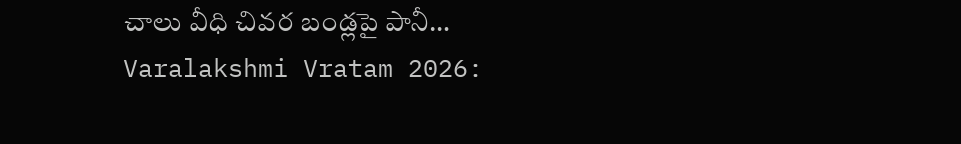చాలు వీధి చివర బండ్లపై పానీ…
Varalakshmi Vratam 2026: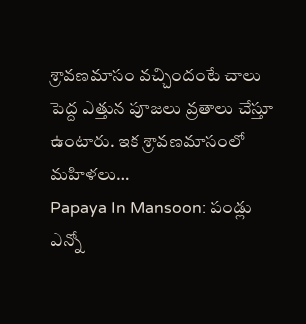శ్రావణమాసం వచ్చిందంటే చాలు పెద్ద ఎత్తున పూజలు వ్రతాలు చేస్తూ ఉంటారు. ఇక శ్రావణమాసంలో మహిళలు…
Papaya In Mansoon: పండ్లు ఎన్నో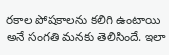రకాల పోషకాలను కలిగి ఉంటాయి అనే సంగతి మనకు తెలిసిందే. ఇలా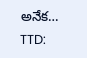అనేక…
TTD: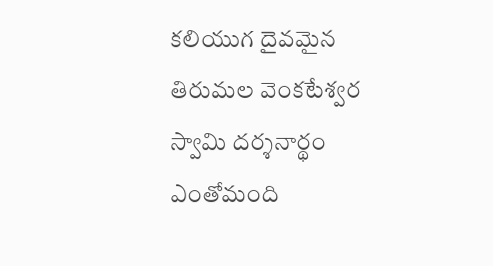కలియుగ దైవమైన తిరుమల వెంకటేశ్వర స్వామి దర్శనార్థం ఎంతోమంది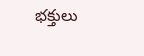భక్తులు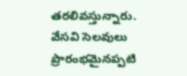తరలివస్తున్నారు. వేసవి సెలవులు ప్రారంభమైనప్పటి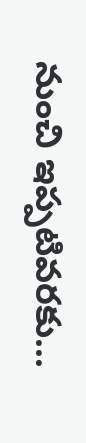నుంచి ఇప్పటివరకు…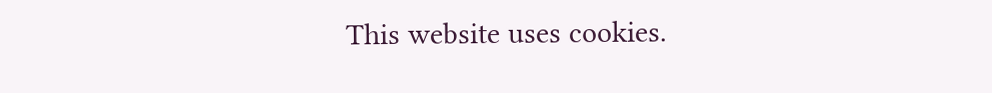This website uses cookies.